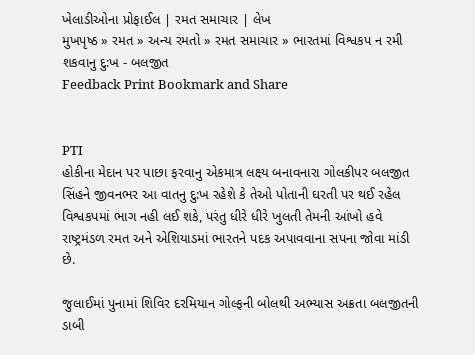ખેલાડીઓના પ્રોફાઈલ | રમત સમાચાર | લેખ
મુખપૃષ્ઠ » રમત » અન્ય રમતો » રમત સમાચાર » ભારતમાં વિશ્વકપ ન રમી શકવાનુ દુ:ખ - બલજીત
Feedback Print Bookmark and Share


PTI
હોકીના મેદાન પર પાછા ફરવાનુ એકમાત્ર લક્ષ્ય બનાવનારા ગોલકીપર બલજીત સિંહને જીવનભર આ વાતનુ દુ:ખ રહેશે કે તેઓ પોતાની ઘરતી પર થઈ રહેલ વિશ્વકપમાં ભાગ નહી લઈ શકે, પરંતુ ધીરે ધીરે ખુલતી તેમની આંખો હવે રાષ્ટ્રમંડળ રમત અને એશિયાડમાં ભારતને પદક અપાવવાના સપના જોવા માંડી છે.

જુલાઈમાં પુનામાં શિવિર દરમિયાન ગોલ્ફની બોલથી અભ્યાસ અક્રતા બલજીતની ડાબી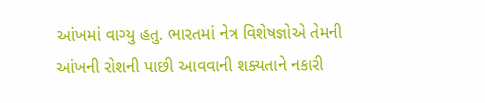આંખમાં વાગ્યુ હતુ. ભારતમાં નેત્ર વિશેષજ્ઞોએ તેમની આંખની રોશની પાછી આવવાની શક્યતાને નકારી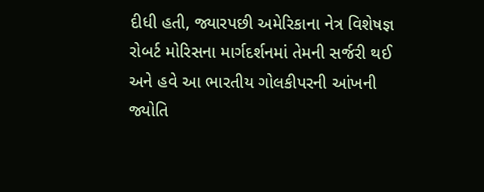દીધી હતી, જ્યારપછી અમેરિકાના નેત્ર વિશેષજ્ઞ રોબર્ટ મોરિસના માર્ગદર્શનમાં તેમની સર્જરી થઈ અને હવે આ ભારતીય ગોલકીપરની આંખની જ્યોતિ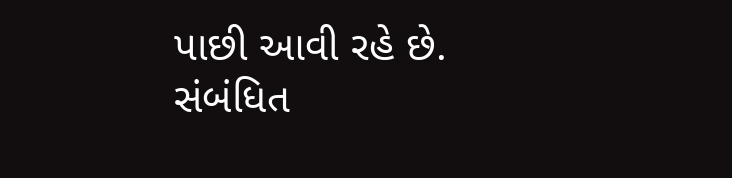પાછી આવી રહે છે.
સંબંધિત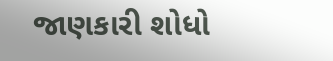જાણકારી શોધો